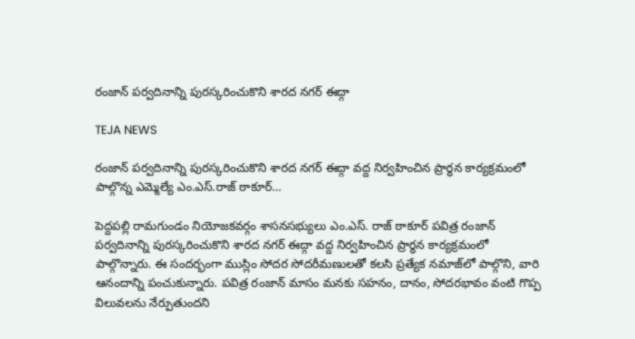రంజాన్ పర్వదినాన్ని పురస్కరించుకొని శారద నగర్ ఈద్గా

TEJA NEWS

రంజాన్ పర్వదినాన్ని పురస్కరించుకొని శారద నగర్ ఈద్గా వద్ద నిర్వహించిన ప్రార్థన కార్యక్రమంలో పాల్గొన్న ఎమ్మెల్యే ఎం.ఎస్.రాజ్ ఠాకూర్…

పెద్దపల్లి రామగుండం నియోజకవర్గం శాసనసభ్యులు ఎం.ఎస్. రాజ్ ఠాకూర్ పవిత్ర రంజాన్ పర్వదినాన్ని పురస్కరించుకొని శారద నగర్ ఈద్గా వద్ద నిర్వహించిన ప్రార్థన కార్యక్రమంలో పాల్గొన్నారు. ఈ సందర్భంగా ముస్లిం సోదర సోదరీమణులతో కలసి ప్రత్యేక నమాజ్‌లో పాల్గొని, వారి ఆనందాన్ని పంచుకున్నారు. పవిత్ర రంజాన్ మాసం మనకు సహనం, దానం, సోదరభావం వంటి గొప్ప విలువలను నేర్పుతుందని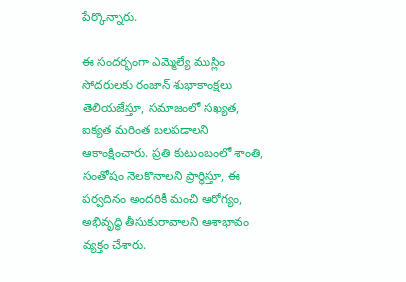పేర్కొన్నారు.

ఈ సందర్భంగా ఎమ్మెల్యే ముస్లిం సోదరులకు రంజాన్ శుభాకాంక్షలు తెలియజేస్తూ, సమాజంలో సఖ్యత, ఐక్యత మరింత బలపడాలని ఆకాంక్షించారు. ప్రతి కుటుంబంలో శాంతి, సంతోషం నెలకొనాలని ప్రార్థిస్తూ, ఈ పర్వదినం అందరికీ మంచి ఆరోగ్యం, అభివృద్ధి తీసుకురావాలని ఆశాభావం వ్యక్తం చేశారు.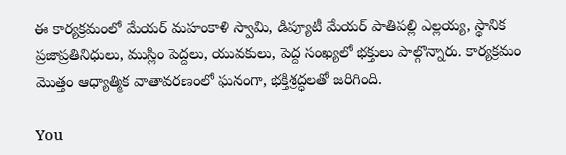ఈ కార్యక్రమంలో మేయర్ మహంకాళి స్వామి, డిప్యూటీ మేయర్ పాతిపల్లి ఎల్లయ్య, స్థానిక ప్రజాప్రతినిధులు, ముస్లిం పెద్దలు, యువకులు, పెద్ద సంఖ్యలో భక్తులు పాల్గొన్నారు. కార్యక్రమం మొత్తం ఆధ్యాత్మిక వాతావరణంలో ఘనంగా, భక్తిశ్రద్ధలతో జరిగింది.

You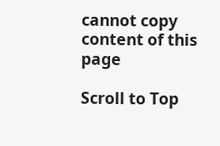cannot copy content of this page

Scroll to Top